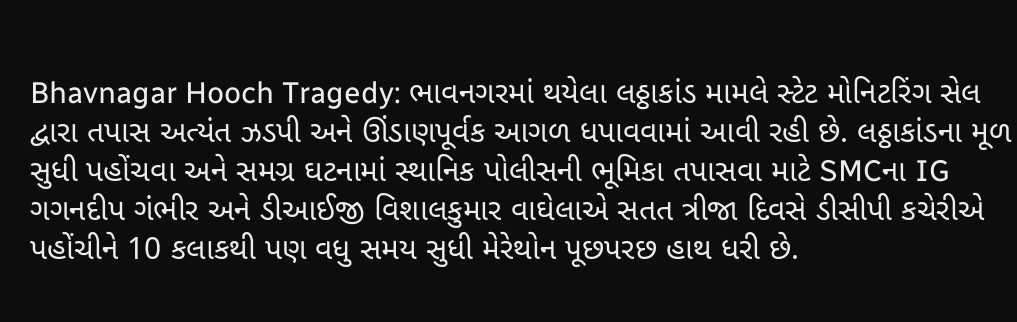Bhavnagar Hooch Tragedy: ભાવનગરમાં થયેલા લઠ્ઠાકાંડ મામલે સ્ટેટ મોનિટરિંગ સેલ દ્વારા તપાસ અત્યંત ઝડપી અને ઊંડાણપૂર્વક આગળ ધપાવવામાં આવી રહી છે. લઠ્ઠાકાંડના મૂળ સુધી પહોંચવા અને સમગ્ર ઘટનામાં સ્થાનિક પોલીસની ભૂમિકા તપાસવા માટે SMCના IG ગગનદીપ ગંભીર અને ડીઆઈજી વિશાલકુમાર વાઘેલાએ સતત ત્રીજા દિવસે ડીસીપી કચેરીએ પહોંચીને 10 કલાકથી પણ વધુ સમય સુધી મેરેથોન પૂછપરછ હાથ ધરી છે.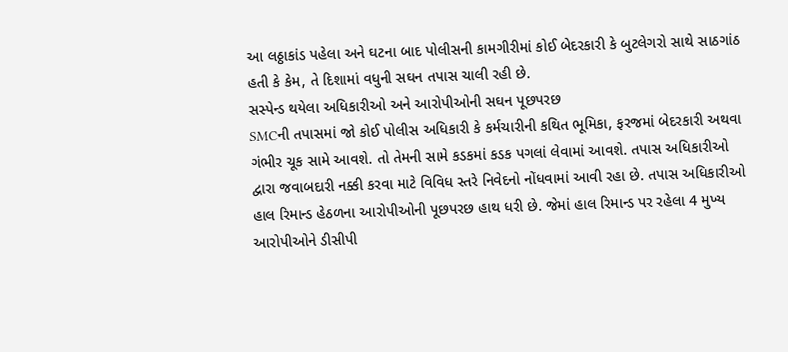આ લઠ્ઠાકાંડ પહેલા અને ઘટના બાદ પોલીસની કામગીરીમાં કોઈ બેદરકારી કે બુટલેગરો સાથે સાઠગાંઠ હતી કે કેમ, તે દિશામાં વધુની સઘન તપાસ ચાલી રહી છે.
સસ્પેન્ડ થયેલા અધિકારીઓ અને આરોપીઓની સઘન પૂછપરછ
SMCની તપાસમાં જો કોઈ પોલીસ અધિકારી કે કર્મચારીની કથિત ભૂમિકા, ફરજમાં બેદરકારી અથવા ગંભીર ચૂક સામે આવશે. તો તેમની સામે કડકમાં કડક પગલાં લેવામાં આવશે. તપાસ અધિકારીઓ દ્વારા જવાબદારી નક્કી કરવા માટે વિવિધ સ્તરે નિવેદનો નોંધવામાં આવી રહા છે. તપાસ અધિકારીઓ હાલ રિમાન્ડ હેઠળના આરોપીઓની પૂછપરછ હાથ ધરી છે. જેમાં હાલ રિમાન્ડ પર રહેલા 4 મુખ્ય આરોપીઓને ડીસીપી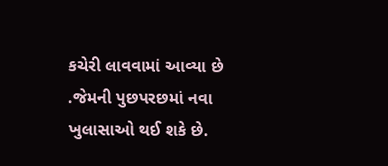કચેરી લાવવામાં આવ્યા છે .જેમની પુછપરછમાં નવા ખુલાસાઓ થઈ શકે છે.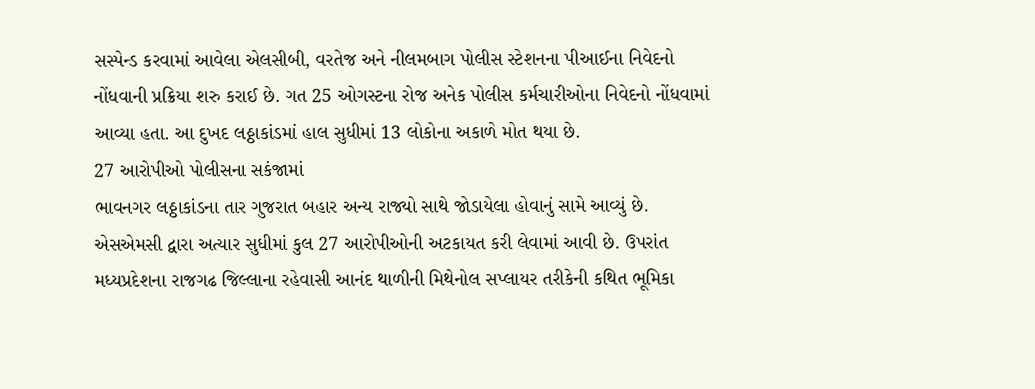સસ્પેન્ડ કરવામાં આવેલા એલસીબી, વરતેજ અને નીલમબાગ પોલીસ સ્ટેશનના પીઆઈના નિવેદનો નોંધવાની પ્રક્રિયા શરુ કરાઈ છે. ગત 25 ઓગસ્ટના રોજ અનેક પોલીસ કર્મચારીઓના નિવેદનો નોંધવામાં આવ્યા હતા. આ દુખદ લઠ્ઠાકાંડમાં હાલ સુધીમાં 13 લોકોના અકાળે મોત થયા છે.
27 આરોપીઓ પોલીસના સકંજામાં
ભાવનગર લઠ્ઠાકાંડના તાર ગુજરાત બહાર અન્ય રાજ્યો સાથે જોડાયેલા હોવાનું સામે આવ્યું છે. એસએમસી દ્વારા અત્યાર સુધીમાં કુલ 27 આરોપીઓની અટકાયત કરી લેવામાં આવી છે. ઉપરાંત મધ્યપ્રદેશના રાજગઢ જિલ્લાના રહેવાસી આનંદ થાળીની મિથેનોલ સપ્લાયર તરીકેની કથિત ભૂમિકા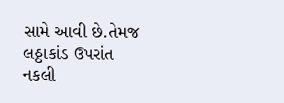સામે આવી છે.તેમજ લઠ્ઠાકાંડ ઉપરાંત નકલી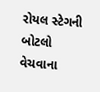રોયલ સ્ટેગની બોટલો વેચવાના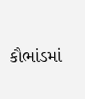કૌભાંડમાં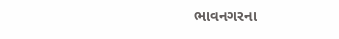ભાવનગરના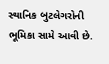સ્થાનિક બુટલેગરોની ભૂમિકા સામે આવી છે.